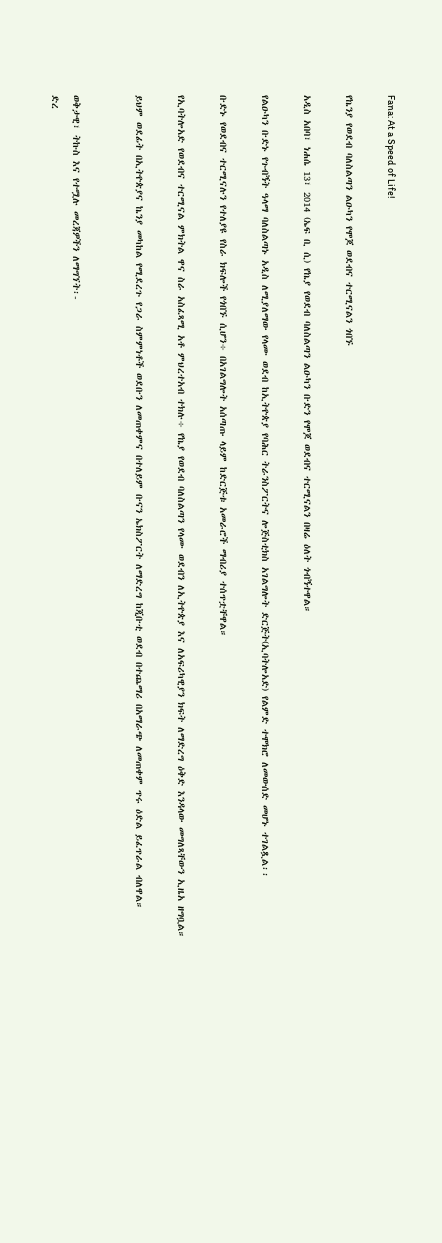Fana: At a Speed of Life!

የኬንያ የወደብ ባለስልጣን ልዑካን የሞጆ ወደብና ተርሚናልን ጎበኙ

አዲስ አበባ፣ ነሐሴ 13፣ 2014 (ኤፍ ቢ ሲ) የኬያ የወደብ ባለስልጣን ልዑካን ቡድን የሞጆ ወደብና ተርሚናልን በዛሬ ዕለት ጎብኝተዋል።

የልዑካን ቡድኑ የጉብኝት ዓላማ ባለስልጣኑ አዲስ ለሚያለማው የላሙ ወደብ ከኢትዮጵያ የባሕር ትራንስፖርትና ሎጅስቲክስ አገልግሎት ድርጅት(ኢባትሎአድ) የልምድ ተሞክሮ ለመውሰድ መሆኑ ተገልጿል፡፡

ቡድኑ የወደብና ተርሚናሉን የተለያዩ የስራ ክፍሎች የጎበኙ ሲሆን÷ በአገልግሎት አሰጣጡ ላይም ከድርጅቱ አመራሮች ማብሪያ ተሰጥቷቸዋል።

የኢባትሎአድ የወደብና ተርሚናል ምክትል ዋና ስራ አስፈጻሚ አቶ ምህረተአብ ተክሉ÷ የኬያ የወደብ ባለስልጣን የላሙ ወደብን ለኢትዮጵያ እና ለአፍሪካዊያን ክፍት ለማድረግ ዕቅድ እንዳላው መግለጻቸውን ኢዜአ ዘግቧል።

ይህም ወደፊት በኢትዮጵያና ኬንያ መካከል የሚደረጉ የጋራ ስምምነቶች ወደቡን ለመጠቀምና በተለይም ቡናን ኤክስፖርት ለማድረግ ከጂቡቲ ወደብ በተጨማሪ በአማራጭ ለመጠቀም ጥሩ ዕድል ይፈጥራል ብለዋል።


ወቅታዊ፣ ትኩስ እና የተሟሉ መረጃዎችን ለማግኘት፡-
ድረ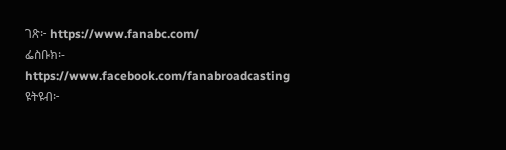ገጽ፦ https://www.fanabc.com/
ፌስቡክ፡- https://www.facebook.com/fanabroadcasting
ዩትዩብ፦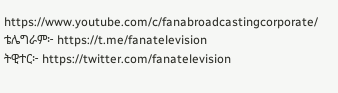https://www.youtube.com/c/fanabroadcastingcorporate/
ቴሌግራም፦ https://t.me/fanatelevision
ትዊተር፦ https://twitter.com/fanatelevision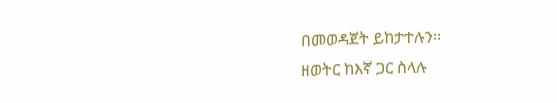በመወዳጀት ይከታተሉን፡፡
ዘወትር ከእኛ ጋር ስላሉ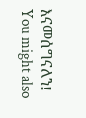እናመሰግናለን!
You might also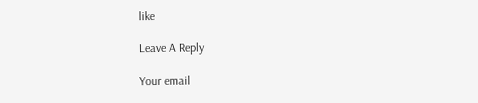like

Leave A Reply

Your email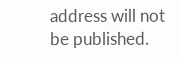address will not be published.